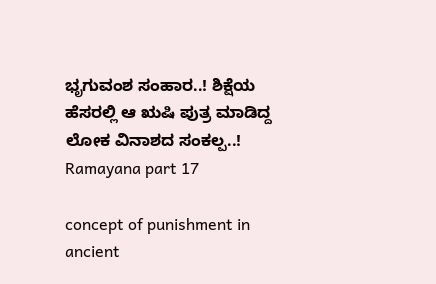ಭೃಗುವಂಶ ಸಂಹಾರ..! ಶಿಕ್ಷೆಯ ಹೆಸರಲ್ಲಿ ಆ ಋಷಿ ಪುತ್ರ ಮಾಡಿದ್ದ ಲೋಕ ವಿನಾಶದ ಸಂಕಲ್ಪ..! Ramayana part 17

concept of punishment in ancient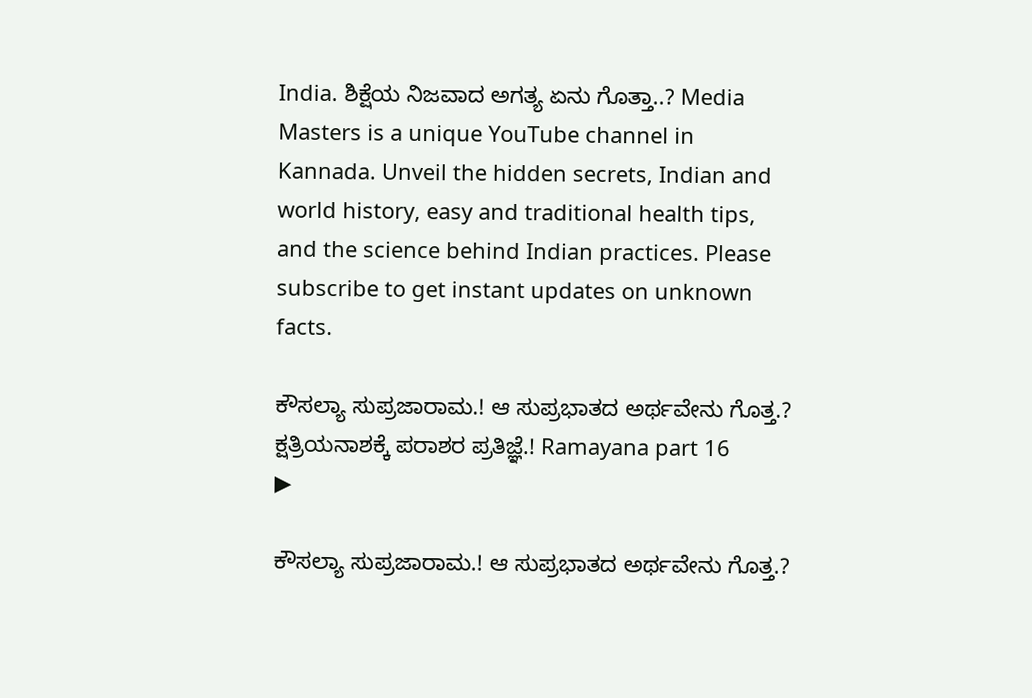India. ಶಿಕ್ಷೆಯ ನಿಜವಾದ ಅಗತ್ಯ ಏನು ಗೊತ್ತಾ..? Media Masters is a unique YouTube channel in Kannada. Unveil the hidden secrets, Indian and world history, easy and traditional health tips, and the science behind Indian practices. Please subscribe to get instant updates on unknown facts.

ಕೌಸಲ್ಯಾ ಸುಪ್ರಜಾರಾಮ.! ಆ ಸುಪ್ರಭಾತದ ಅರ್ಥವೇನು ಗೊತ್ತ.? ಕ್ಷತ್ರಿಯನಾಶಕ್ಕೆ ಪರಾಶರ ಪ್ರತಿಜ್ಞೆ.! Ramayana part 16
▶

ಕೌಸಲ್ಯಾ ಸುಪ್ರಜಾರಾಮ.! ಆ ಸುಪ್ರಭಾತದ ಅರ್ಥವೇನು ಗೊತ್ತ.?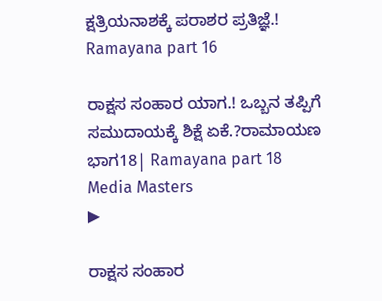ಕ್ಷತ್ರಿಯನಾಶಕ್ಕೆ ಪರಾಶರ ಪ್ರತಿಜ್ಞೆ.! Ramayana part 16

ರಾಕ್ಷಸ ಸಂಹಾರ ಯಾಗ.! ಒಬ್ಬನ ತಪ್ಪಿಗೆ ಸಮುದಾಯಕ್ಕೆ ಶಿಕ್ಷೆ ಏಕೆ.?ರಾಮಾಯಣ ಭಾಗ18| Ramayana part 18 Media Masters
▶

ರಾಕ್ಷಸ ಸಂಹಾರ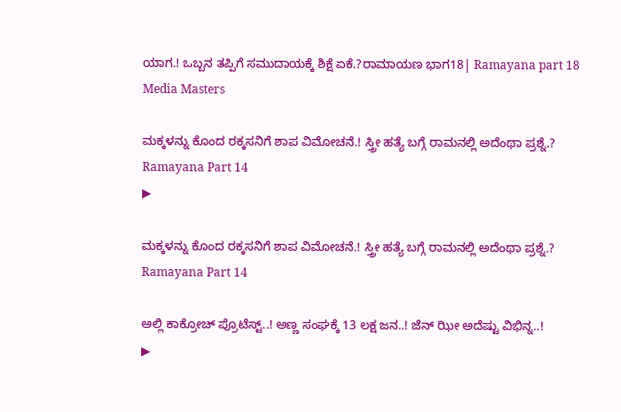ಯಾಗ.! ಒಬ್ಬನ ತಪ್ಪಿಗೆ ಸಮುದಾಯಕ್ಕೆ ಶಿಕ್ಷೆ ಏಕೆ.?ರಾಮಾಯಣ ಭಾಗ18| Ramayana part 18 Media Masters

ಮಕ್ಕಳನ್ನು ಕೊಂದ ರಕ್ಕಸನಿಗೆ ಶಾಪ ವಿಮೋಚನೆ.! ಸ್ತ್ರೀ ಹತ್ಯೆ ಬಗ್ಗೆ ರಾಮನಲ್ಲಿ ಅದೆಂಥಾ ಪ್ರಶ್ನೆ.? Ramayana Part 14
▶

ಮಕ್ಕಳನ್ನು ಕೊಂದ ರಕ್ಕಸನಿಗೆ ಶಾಪ ವಿಮೋಚನೆ.! ಸ್ತ್ರೀ ಹತ್ಯೆ ಬಗ್ಗೆ ರಾಮನಲ್ಲಿ ಅದೆಂಥಾ ಪ್ರಶ್ನೆ.? Ramayana Part 14

ಅಲ್ಲಿ ಕಾಕ್ರೋಚ್ ಪ್ರೊಟೆಸ್ಟ್..! ಅಣ್ಣ ಸಂಘಕ್ಕೆ 13 ಲಕ್ಷ ಜನ..! ಜೆನ್ ಝೀ ಅದೆಷ್ಟು ವಿಭಿನ್ನ..!
▶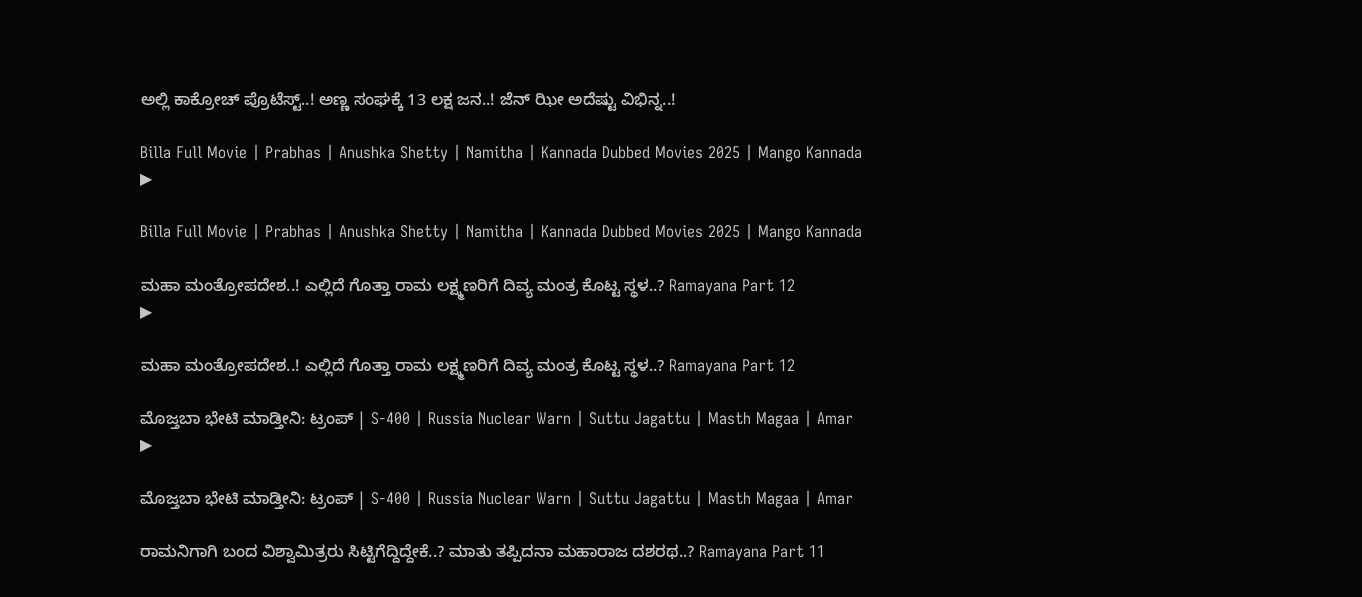ಅಲ್ಲಿ ಕಾಕ್ರೋಚ್ ಪ್ರೊಟೆಸ್ಟ್..! ಅಣ್ಣ ಸಂಘಕ್ಕೆ 13 ಲಕ್ಷ ಜನ..! ಜೆನ್ ಝೀ ಅದೆಷ್ಟು ವಿಭಿನ್ನ..!

Billa Full Movie | Prabhas | Anushka Shetty | Namitha | Kannada Dubbed Movies 2025 | Mango Kannada
▶

Billa Full Movie | Prabhas | Anushka Shetty | Namitha | Kannada Dubbed Movies 2025 | Mango Kannada

ಮಹಾ ಮಂತ್ರೋಪದೇಶ..! ಎಲ್ಲಿದೆ ಗೊತ್ತಾ ರಾಮ ಲಕ್ಷ್ಮಣರಿಗೆ ದಿವ್ಯ ಮಂತ್ರ ಕೊಟ್ಟ ಸ್ಥಳ..? Ramayana Part 12
▶

ಮಹಾ ಮಂತ್ರೋಪದೇಶ..! ಎಲ್ಲಿದೆ ಗೊತ್ತಾ ರಾಮ ಲಕ್ಷ್ಮಣರಿಗೆ ದಿವ್ಯ ಮಂತ್ರ ಕೊಟ್ಟ ಸ್ಥಳ..? Ramayana Part 12

ಮೊಜ್ತಬಾ ಭೇಟಿ ಮಾಡ್ತೀನಿ: ಟ್ರಂಪ್‌ | S-400 | Russia Nuclear Warn | Suttu Jagattu | Masth Magaa | Amar
▶

ಮೊಜ್ತಬಾ ಭೇಟಿ ಮಾಡ್ತೀನಿ: ಟ್ರಂಪ್‌ | S-400 | Russia Nuclear Warn | Suttu Jagattu | Masth Magaa | Amar

ರಾಮನಿಗಾಗಿ ಬಂದ ವಿಶ್ವಾಮಿತ್ರರು ಸಿಟ್ಟಿಗೆದ್ದಿದ್ದೇಕೆ..? ಮಾತು ತಪ್ಪಿದನಾ ಮಹಾರಾಜ ದಶರಥ..? Ramayana Part 11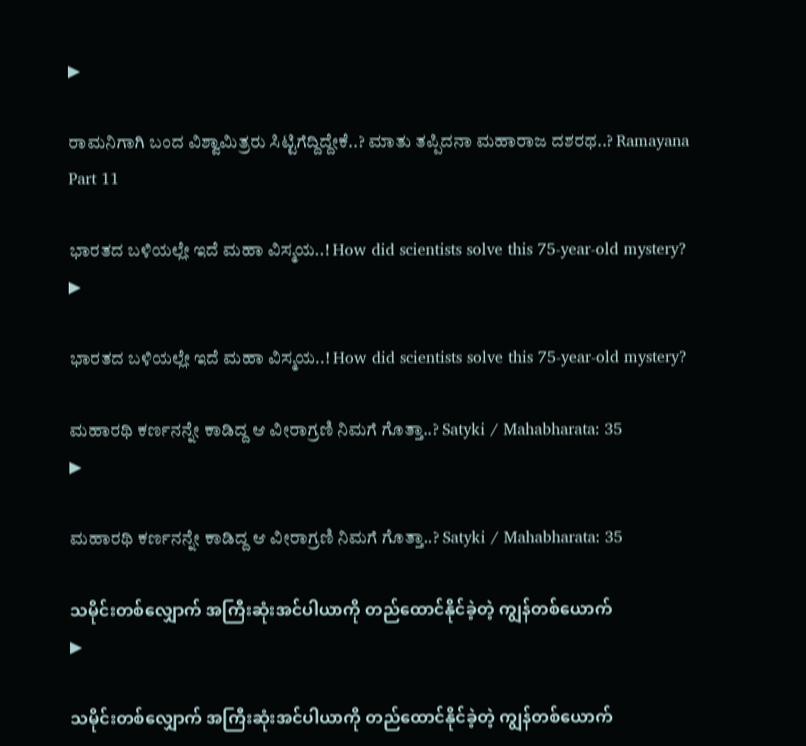▶

ರಾಮನಿಗಾಗಿ ಬಂದ ವಿಶ್ವಾಮಿತ್ರರು ಸಿಟ್ಟಿಗೆದ್ದಿದ್ದೇಕೆ..? ಮಾತು ತಪ್ಪಿದನಾ ಮಹಾರಾಜ ದಶರಥ..? Ramayana Part 11

ಭಾರತದ ಬಳಿಯಲ್ಲೇ ಇದೆ ಮಹಾ ವಿಸ್ಮಯ..! How did scientists solve this 75-year-old mystery?
▶

ಭಾರತದ ಬಳಿಯಲ್ಲೇ ಇದೆ ಮಹಾ ವಿಸ್ಮಯ..! How did scientists solve this 75-year-old mystery?

ಮಹಾರಥಿ ಕರ್ಣನನ್ನೇ ಕಾಡಿದ್ದ ಆ ವೀರಾಗ್ರಣಿ ನಿಮಗೆ ಗೊತ್ತಾ..? Satyki / Mahabharata: 35
▶

ಮಹಾರಥಿ ಕರ್ಣನನ್ನೇ ಕಾಡಿದ್ದ ಆ ವೀರಾಗ್ರಣಿ ನಿಮಗೆ ಗೊತ್ತಾ..? Satyki / Mahabharata: 35

သမိုင်းတစ်လျှောက် အကြီးဆုံးအင်ပါယာကို တည်ထောင်နိုင်ခဲ့တဲ့ ကျွန်တစ်ယောက်
▶

သမိုင်းတစ်လျှောက် အကြီးဆုံးအင်ပါယာကို တည်ထောင်နိုင်ခဲ့တဲ့ ကျွန်တစ်ယောက်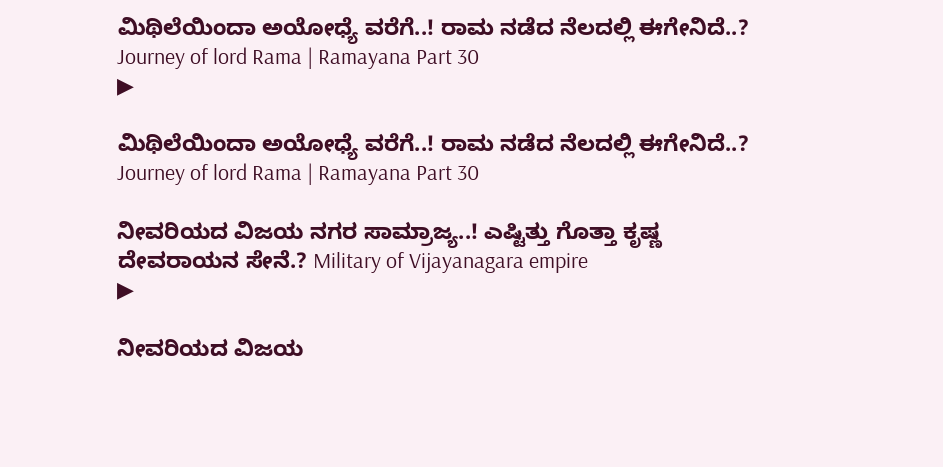ಮಿಥಿಲೆಯಿಂದಾ ಅಯೋಧ್ಯೆ ವರೆಗೆ..! ರಾಮ ನಡೆದ ನೆಲದಲ್ಲಿ ಈಗೇನಿದೆ..? Journey of lord Rama | Ramayana Part 30
▶

ಮಿಥಿಲೆಯಿಂದಾ ಅಯೋಧ್ಯೆ ವರೆಗೆ..! ರಾಮ ನಡೆದ ನೆಲದಲ್ಲಿ ಈಗೇನಿದೆ..? Journey of lord Rama | Ramayana Part 30

ನೀವರಿಯದ ವಿಜಯ ನಗರ ಸಾಮ್ರಾಜ್ಯ..! ಎಷ್ಟಿತ್ತು ಗೊತ್ತಾ ಕೃಷ್ಣ ದೇವರಾಯನ ಸೇನೆ.? Military of Vijayanagara empire
▶

ನೀವರಿಯದ ವಿಜಯ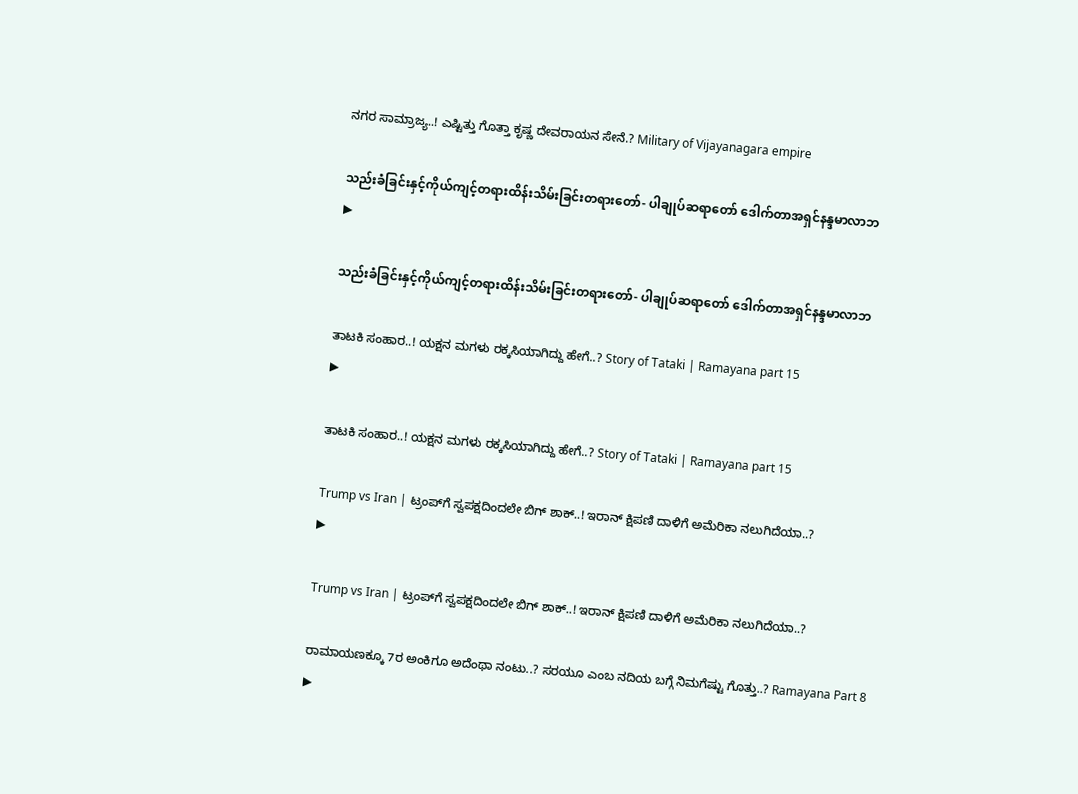ನಗರ ಸಾಮ್ರಾಜ್ಯ..! ಎಷ್ಟಿತ್ತು ಗೊತ್ತಾ ಕೃಷ್ಣ ದೇವರಾಯನ ಸೇನೆ.? Military of Vijayanagara empire

သည်းခံခြင်းနှင့်ကိုယ်ကျင့်တရားထိန်းသိမ်းခြင်းတရားတော်- ပါချုပ်ဆရာတော် ဒေါက်တာအရှင်နန္ဒမာလာဘ
▶

သည်းခံခြင်းနှင့်ကိုယ်ကျင့်တရားထိန်းသိမ်းခြင်းတရားတော်- ပါချုပ်ဆရာတော် ဒေါက်တာအရှင်နန္ဒမာလာဘ

ತಾಟಕಿ ಸಂಹಾರ..! ಯಕ್ಷನ ಮಗಳು ರಕ್ಕಸಿಯಾಗಿದ್ದು ಹೇಗೆ..? Story of Tataki | Ramayana part 15
▶

ತಾಟಕಿ ಸಂಹಾರ..! ಯಕ್ಷನ ಮಗಳು ರಕ್ಕಸಿಯಾಗಿದ್ದು ಹೇಗೆ..? Story of Tataki | Ramayana part 15

Trump vs Iran | ಟ್ರಂಪ್‌ಗೆ ಸ್ವಪಕ್ಷದಿಂದಲೇ ಬಿಗ್ ಶಾಕ್..! ಇರಾನ್ ಕ್ಷಿಪಣಿ ದಾಳಿಗೆ ಅಮೆರಿಕಾ ನಲುಗಿದೆಯಾ..?
▶

Trump vs Iran | ಟ್ರಂಪ್‌ಗೆ ಸ್ವಪಕ್ಷದಿಂದಲೇ ಬಿಗ್ ಶಾಕ್..! ಇರಾನ್ ಕ್ಷಿಪಣಿ ದಾಳಿಗೆ ಅಮೆರಿಕಾ ನಲುಗಿದೆಯಾ..?

ರಾಮಾಯಣಕ್ಕೂ 7ರ ಅಂಕಿಗೂ ಅದೆಂಥಾ ನಂಟು..? ಸರಯೂ ಎಂಬ ನದಿಯ ಬಗ್ಗೆ ನಿಮಗೆಷ್ಟು ಗೊತ್ತು..? Ramayana Part 8
▶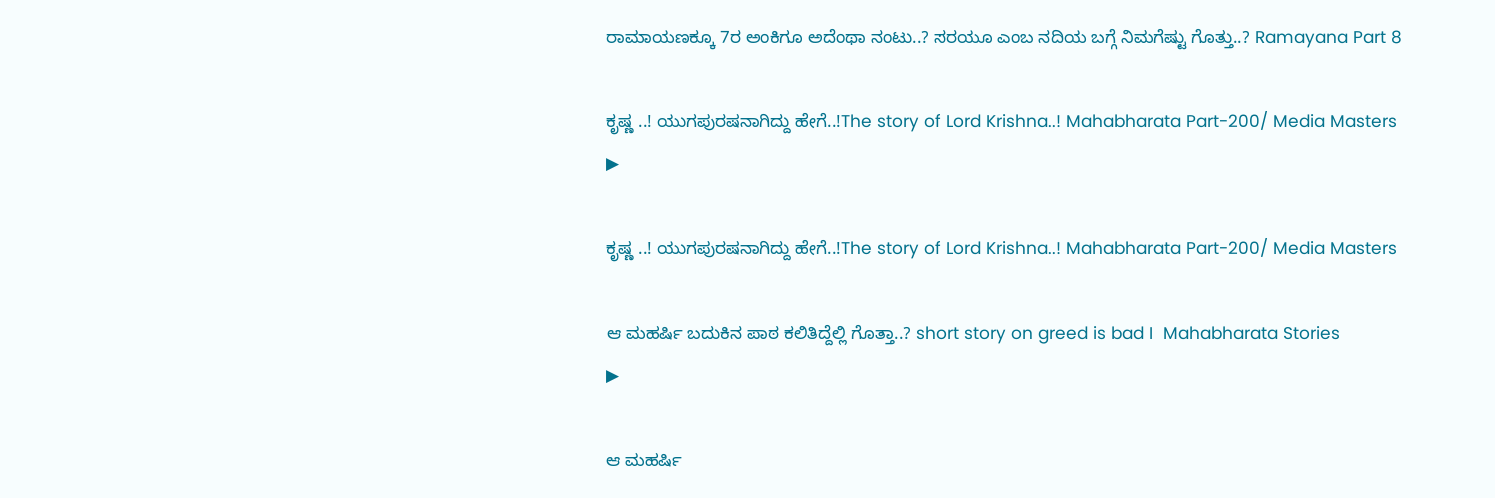ರಾಮಾಯಣಕ್ಕೂ 7ರ ಅಂಕಿಗೂ ಅದೆಂಥಾ ನಂಟು..? ಸರಯೂ ಎಂಬ ನದಿಯ ಬಗ್ಗೆ ನಿಮಗೆಷ್ಟು ಗೊತ್ತು..? Ramayana Part 8

ಕೃಷ್ಣ ..! ಯುಗಪುರಷನಾಗಿದ್ದು ಹೇಗೆ..!The story of Lord Krishna..! Mahabharata Part-200/ Media Masters
▶

ಕೃಷ್ಣ ..! ಯುಗಪುರಷನಾಗಿದ್ದು ಹೇಗೆ..!The story of Lord Krishna..! Mahabharata Part-200/ Media Masters

ಆ ಮಹರ್ಷಿ ಬದುಕಿನ ಪಾಠ ಕಲಿತಿದ್ದೆಲ್ಲಿ ಗೊತ್ತಾ..? short story on greed is bad I  Mahabharata Stories
▶

ಆ ಮಹರ್ಷಿ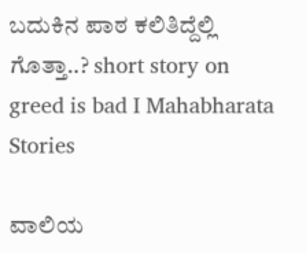ಬದುಕಿನ ಪಾಠ ಕಲಿತಿದ್ದೆಲ್ಲಿ ಗೊತ್ತಾ..? short story on greed is bad I Mahabharata Stories

ವಾಲಿಯ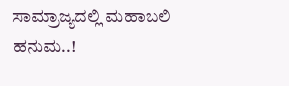ಸಾಮ್ರಾಜ್ಯದಲ್ಲಿ ಮಹಾಬಲಿ ಹನುಮ..!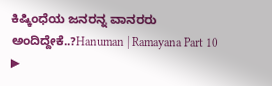ಕಿಷ್ಕಿಂಧೆಯ ಜನರನ್ನ ವಾನರರು ಅಂದಿದ್ದೇಕೆ..?Hanuman | Ramayana Part 10
▶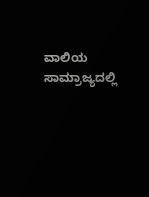ವಾಲಿಯ ಸಾಮ್ರಾಜ್ಯದಲ್ಲಿ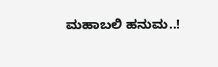ಮಹಾಬಲಿ ಹನುಮ..!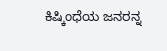ಕಿಷ್ಕಿಂಧೆಯ ಜನರನ್ನ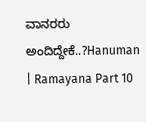ವಾನರರು ಅಂದಿದ್ದೇಕೆ..?Hanuman | Ramayana Part 10